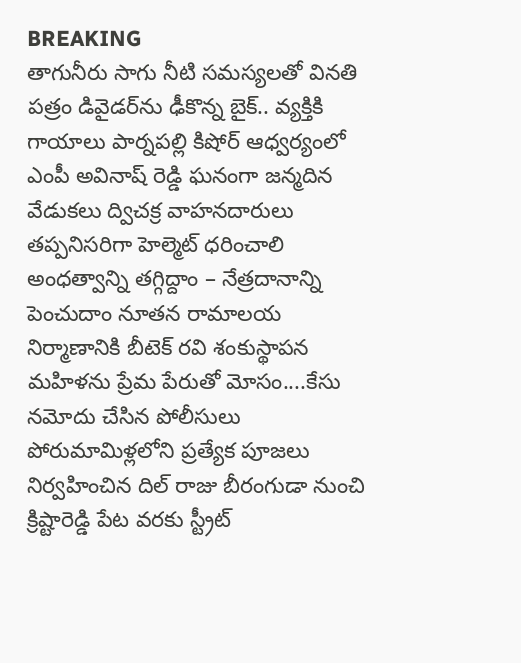BREAKING
తాగునీరు సాగు నీటి సమస్యలతో వినతి పత్రం డివైడర్‌ను ఢీకొన్న బైక్.. వ్యక్తికి గాయాలు పార్నపల్లి కిషోర్ ఆధ్వర్యంలో ఎంపీ అవినాష్ రెడ్డి ఘనంగా జన్మదిన వేడుకలు ద్విచక్ర వాహనదారులు తప్పనిసరిగా హెల్మెట్ ధరించాలి అంధత్వాన్ని తగ్గిద్దాం – నేత్రదానాన్ని పెంచుదాం నూతన రామాలయ నిర్మాణానికి బీటెక్ రవి శంకుస్థాపన మహిళను ప్రేమ పేరుతో మోసం....కేసు నమోదు చేసిన పోలీసులు పోరుమామిళ్లలోని ప్రత్యేక పూజలు నిర్వహించిన దిల్ రాజు బీరంగుడా నుంచి క్రిష్టారెడ్డి పేట వరకు స్ట్రీట్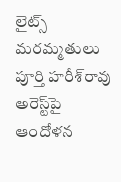లైట్స్ మరమ్మతులు పూర్తి హరీశ్‌రావు అరెస్ట్‌పై ఆందోళన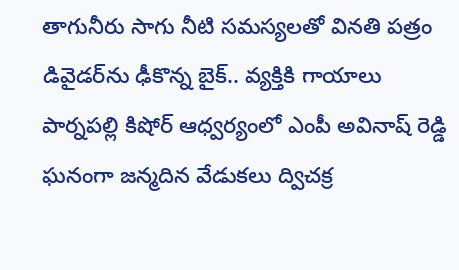తాగునీరు సాగు నీటి సమస్యలతో వినతి పత్రం డివైడర్‌ను ఢీకొన్న బైక్.. వ్యక్తికి గాయాలు పార్నపల్లి కిషోర్ ఆధ్వర్యంలో ఎంపీ అవినాష్ రెడ్డి ఘనంగా జన్మదిన వేడుకలు ద్విచక్ర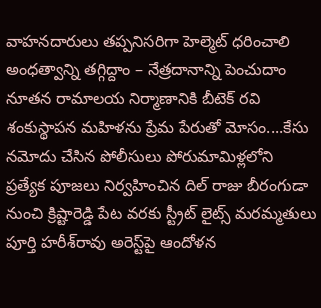వాహనదారులు తప్పనిసరిగా హెల్మెట్ ధరించాలి అంధత్వాన్ని తగ్గిద్దాం – నేత్రదానాన్ని పెంచుదాం నూతన రామాలయ నిర్మాణానికి బీటెక్ రవి శంకుస్థాపన మహిళను ప్రేమ పేరుతో మోసం....కేసు నమోదు చేసిన పోలీసులు పోరుమామిళ్లలోని ప్రత్యేక పూజలు నిర్వహించిన దిల్ రాజు బీరంగుడా నుంచి క్రిష్టారెడ్డి పేట వరకు స్ట్రీట్ లైట్స్ మరమ్మతులు పూర్తి హరీశ్‌రావు అరెస్ట్‌పై ఆందోళన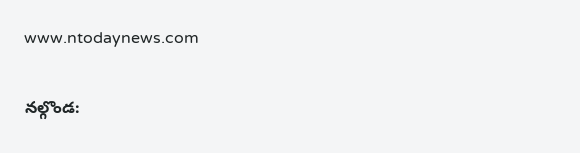www.ntodaynews.com

నల్గొండ: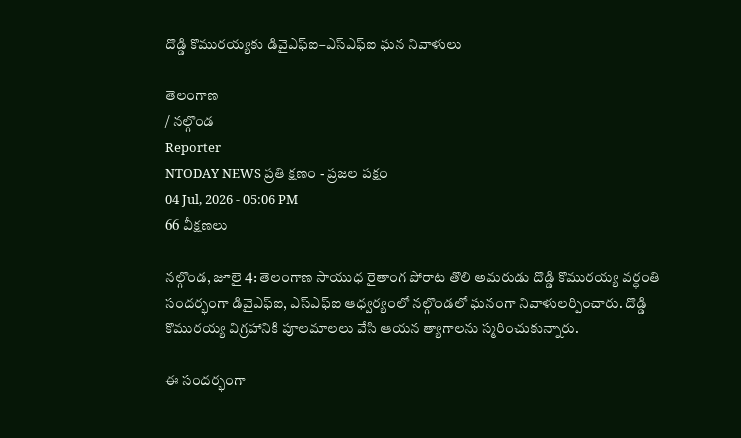దొడ్డి కొమురయ్యకు డివైఎఫ్ఐ–ఎస్ఎఫ్ఐ ఘన నివాళులు

తెలంగాణ
/ నల్గొండ
Reporter
NTODAY NEWS ప్రతి క్షణం - ప్రజల పక్షం
04 Jul, 2026 - 05:06 PM
66 వీక్షణలు

నల్గొండ, జూలై 4: తెలంగాణ సాయుధ రైతాంగ పోరాట తొలి అమరుడు దొడ్డి కొమురయ్య వర్ధంతి సందర్భంగా డివైఎఫ్ఐ, ఎస్ఎఫ్ఐ ఆధ్వర్యంలో నల్గొండలో ఘనంగా నివాళులర్పించారు. దొడ్డి కొమురయ్య విగ్రహానికి పూలమాలలు వేసి ఆయన త్యాగాలను స్మరించుకున్నారు.

ఈ సందర్భంగా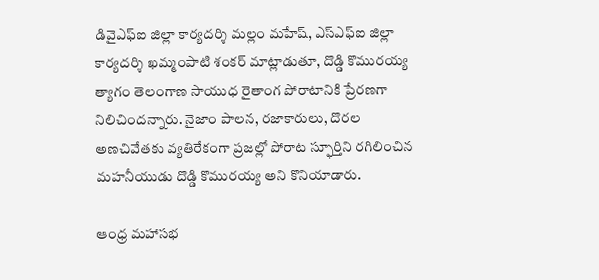డివైఎఫ్ఐ జిల్లా కార్యదర్శి మల్లం మహేష్, ఎస్ఎఫ్ఐ జిల్లా కార్యదర్శి ఖమ్మంపాటి శంకర్ మాట్లాడుతూ, దొడ్డి కొమురయ్య త్యాగం తెలంగాణ సాయుధ రైతాంగ పోరాటానికి ప్రేరణగా నిలిచిందన్నారు. నైజాం పాలన, రజాకారులు, దొరల అణచివేతకు వ్యతిరేకంగా ప్రజల్లో పోరాట స్ఫూర్తిని రగిలించిన మహనీయుడు దొడ్డి కొమురయ్య అని కొనియాడారు.

ఆంధ్ర మహాసభ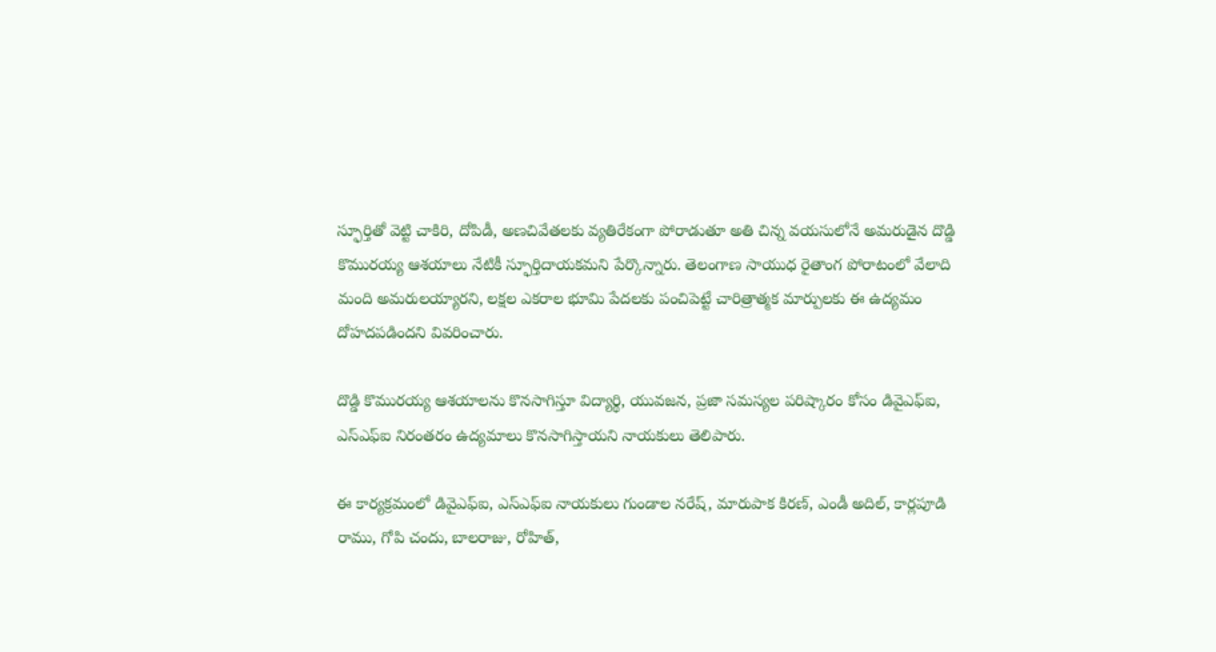స్ఫూర్తితో వెట్టి చాకిరి, దోపిడీ, అణచివేతలకు వ్యతిరేకంగా పోరాడుతూ అతి చిన్న వయసులోనే అమరుడైన దొడ్డి కొమురయ్య ఆశయాలు నేటికీ స్ఫూర్తిదాయకమని పేర్కొన్నారు. తెలంగాణ సాయుధ రైతాంగ పోరాటంలో వేలాది మంది అమరులయ్యారని, లక్షల ఎకరాల భూమి పేదలకు పంచిపెట్టే చారిత్రాత్మక మార్పులకు ఈ ఉద్యమం దోహదపడిందని వివరించారు.

దొడ్డి కొమురయ్య ఆశయాలను కొనసాగిస్తూ విద్యార్థి, యువజన, ప్రజా సమస్యల పరిష్కారం కోసం డివైఎఫ్ఐ, ఎస్ఎఫ్ఐ నిరంతరం ఉద్యమాలు కొనసాగిస్తాయని నాయకులు తెలిపారు.

ఈ కార్యక్రమంలో డివైఎఫ్ఐ, ఎస్ఎఫ్ఐ నాయకులు గుండాల నరేష్, మారుపాక కిరణ్, ఎండీ అదిల్, కార్లపూడి రాము, గోపి చందు, బాలరాజు, రోహిత్,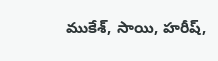ముకేశ్, సాయి, హరీష్,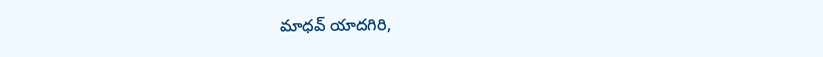మాధవ్ యాదగిరి,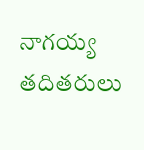నాగయ్య తదితరులు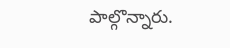పాల్గొన్నారు.